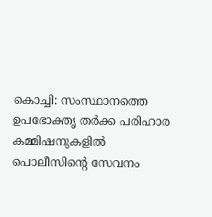കൊച്ചി: സംസ്ഥാനത്തെ ഉപഭോക്തൃ തർക്ക പരിഹാര കമ്മിഷനുകളിൽ പൊലീസിന്റെ സേവനം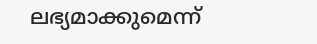ലഭ്യമാക്കുമെന്ന്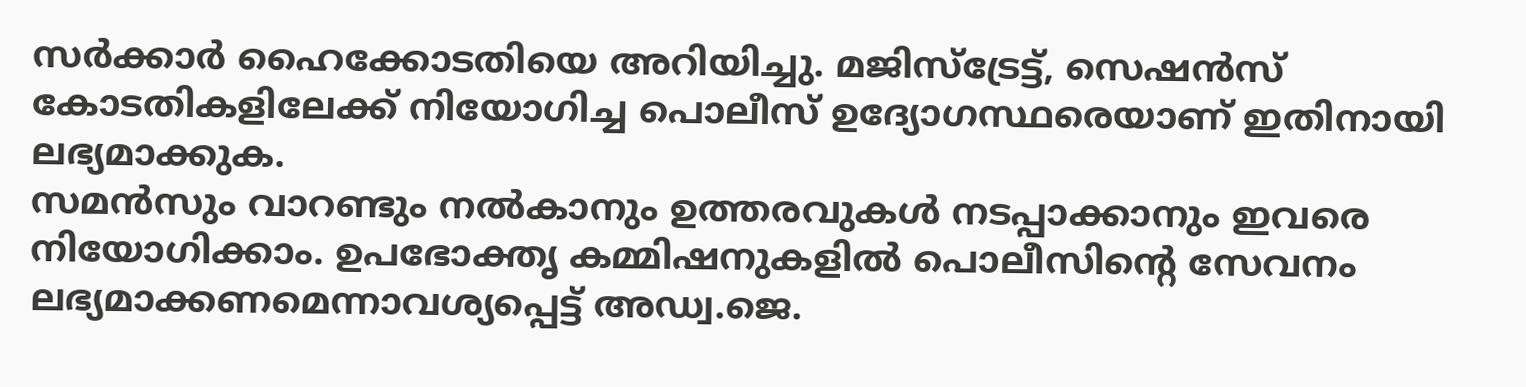സർക്കാർ ഹൈക്കോടതിയെ അറിയിച്ചു. മജിസ്ട്രേട്ട്, സെഷൻസ് കോടതികളിലേക്ക് നിയോഗിച്ച പൊലീസ് ഉദ്യോഗസ്ഥരെയാണ് ഇതിനായി ലഭ്യമാക്കുക.
സമൻസും വാറണ്ടും നൽകാനും ഉത്തരവുകൾ നടപ്പാക്കാനും ഇവരെ നിയോഗിക്കാം. ഉപഭോക്തൃ കമ്മിഷനുകളിൽ പൊലീസിന്റെ സേവനം ലഭ്യമാക്കണമെന്നാവശ്യപ്പെട്ട് അഡ്വ.ജെ.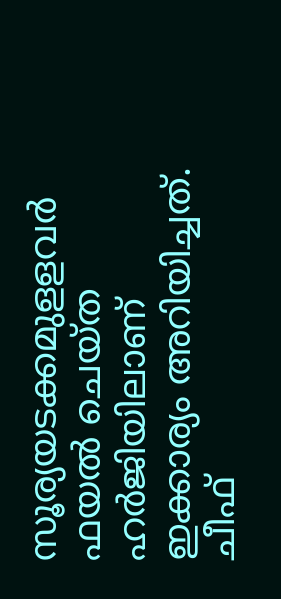സൂര്യയടക്കമുളളവർ ഫയൽ ചെയ്ത ഹർജിയിലാണ് ഇക്കാര്യം അറിയിച്ചത്.
ചീഫ്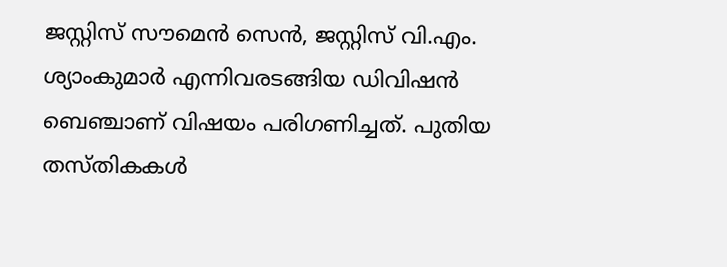ജസ്റ്റിസ് സൗമെൻ സെൻ, ജസ്റ്റിസ് വി.എം. ശ്യാംകുമാർ എന്നിവരടങ്ങിയ ഡിവിഷൻ ബെഞ്ചാണ് വിഷയം പരിഗണിച്ചത്. പുതിയ തസ്തികകൾ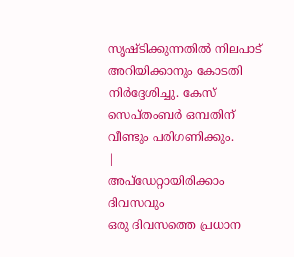സൃഷ്ടിക്കുന്നതിൽ നിലപാട് അറിയിക്കാനും കോടതി നിർദ്ദേശിച്ചു. കേസ് സെപ്തംബർ ഒമ്പതിന് വീണ്ടും പരിഗണിക്കും.
|
അപ്ഡേറ്റായിരിക്കാം ദിവസവും
ഒരു ദിവസത്തെ പ്രധാന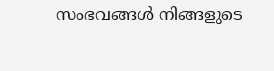സംഭവങ്ങൾ നിങ്ങളുടെ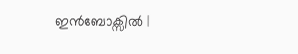ഇൻബോക്സിൽ |